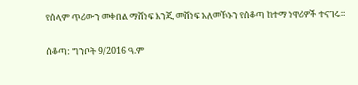የሰላም ጥሪውን መቀበል ማሸነፍ እንጂ መሸነፍ አለመኾኑን የሰቆጣ ከተማ ነዋሪዎች ተናገሩ።

ሰቆጣ: ግንቦት 9/2016 ዓ.ም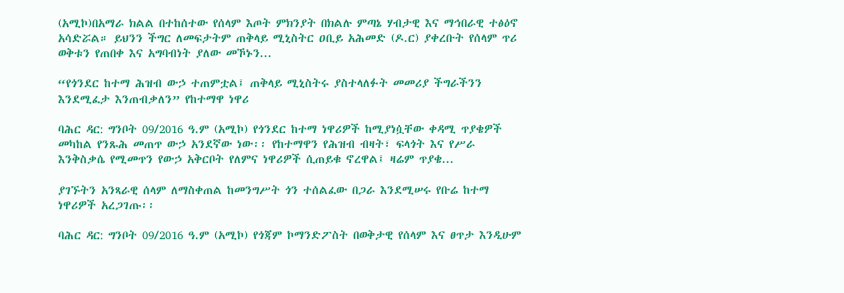(አሚኮ)በአማራ ክልል በተከሰተው የሰላም እጦት ምክንያት በክልሉ ምጣኔ ሃብታዊ እና ማኅበራዊ ተፅዕኖ አሳድሯል። ይህንን ችግር ለመፍታትም ጠቅላይ ሚኒስትር ዐቢይ አሕመድ (ዶ.ር) ያቀረቡት የሰላም ጥሪ ወቅቱን የጠበቀ እና አግባብነት ያለው መኾኑን...

“የጎንደር ከተማ ሕዝብ ውኃ ተጠምቷል፤ ጠቅላይ ሚኒስትሩ ያስተላለፉት መመሪያ ችግራችንን እንደሚፈታ እንጠብቃለን” የከተማዋ ነዋሪ

ባሕር ዳር: ግንቦት 09/2016 ዓ.ም (አሚኮ) የጎንደር ከተማ ነዋሪዎች ከሚያነሷቸው ቀዳሚ ጥያቄዎች መካከል የንጹሕ መጠጥ ውኃ አንደኛው ነው፡፡ የከተማዋን የሕዝብ ብዛት፣ ፍላጎት እና የሥራ እንቅስቃሴ የሚመጥን የውኃ አቅርቦት የለምና ነዋሪዎች ሲጠይቁ ኖረዋል፤ ዛሬም ጥያቄ...

ያገኙትን አንጻራዊ ሰላም ለማስቀጠል ከመንግሥት ጎን ተሰልፈው በጋራ እንደሚሠሩ የቡሬ ከተማ ነዋሪዎች አረጋገጡ፡፡

ባሕር ዳር: ግንቦት 09/2016 ዓ.ም (አሚኮ) የጎጃም ኮማንድፖስት በወቅታዊ የሰላም እና ፀጥታ እንዲሁም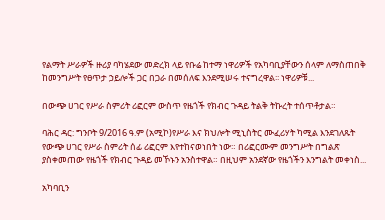የልማት ሥራዎች ዙሪያ ባካሄደው መድረክ ላይ የቡሬ ከተማ ነዋሪዎች የአካባቢያቸውን ሰላም ለማስጠበቅ ከመንግሥት የፀጥታ ኃይሎች ጋር በጋራ በመሰለፍ እንደሚሠሩ ተናግረዋል፡፡ ነዋሪዎቹ...

በውጭ ሀገር የሥራ ስምሪት ሪፎርም ውስጥ የዜጎች የክብር ጉዳይ ትልቅ ትኩረት ተሰጥቶታል።

ባሕር ዳር: ግንቦት 9/2016 ዓ.ም (አሚኮ)የሥራ እና ክህሎት ሚኒስትር ሙፈሪሃት ካሚል እንደገለጹት የውጭ ሀገር የሥራ ስምሪት ሰፊ ሪፎርም እየተከናወነበት ነው። በሪፎርሙም መንግሥት በግልጽ ያስቀመጠው የዜጎች የክብር ጉዳይ መኾኑን አንስተዋል። በዚህም አንደኛው የዜጎችን እንግልት መቀነስ...

አካባቢን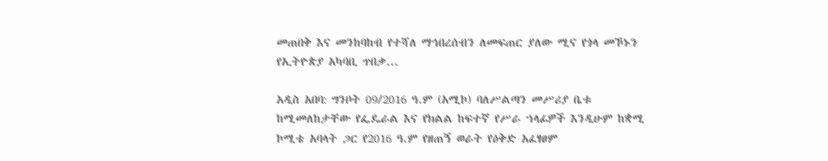መጠበቅ እና መንከባከብ የተሻለ ማኅበረሰብን ለመፍጠር ያለው ሚና የጎላ መኾኑን የኢትዮጵያ አካባቢ ጥበቃ...

አዲስ አበባ: ግንቦት 09/2016 ዓ.ም (አሚኮ) ባለሥልጣን መሥሪያ ቤቱ ከሚመለከታቸው የፌዴራል እና የክልል ከፍተኛ የሥራ ኀላፊዎች እንዲሁም ከቋሚ ኮሚቴ አባላት ጋር የ2016 ዓ.ም የዘጠኝ ወራት የዕቅድ አፈፃፀም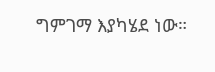ግምገማ እያካሄደ ነው።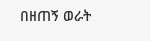በዘጠኝ ወራት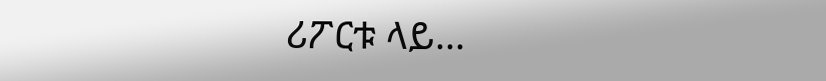ሪፖርቱ ላይ...